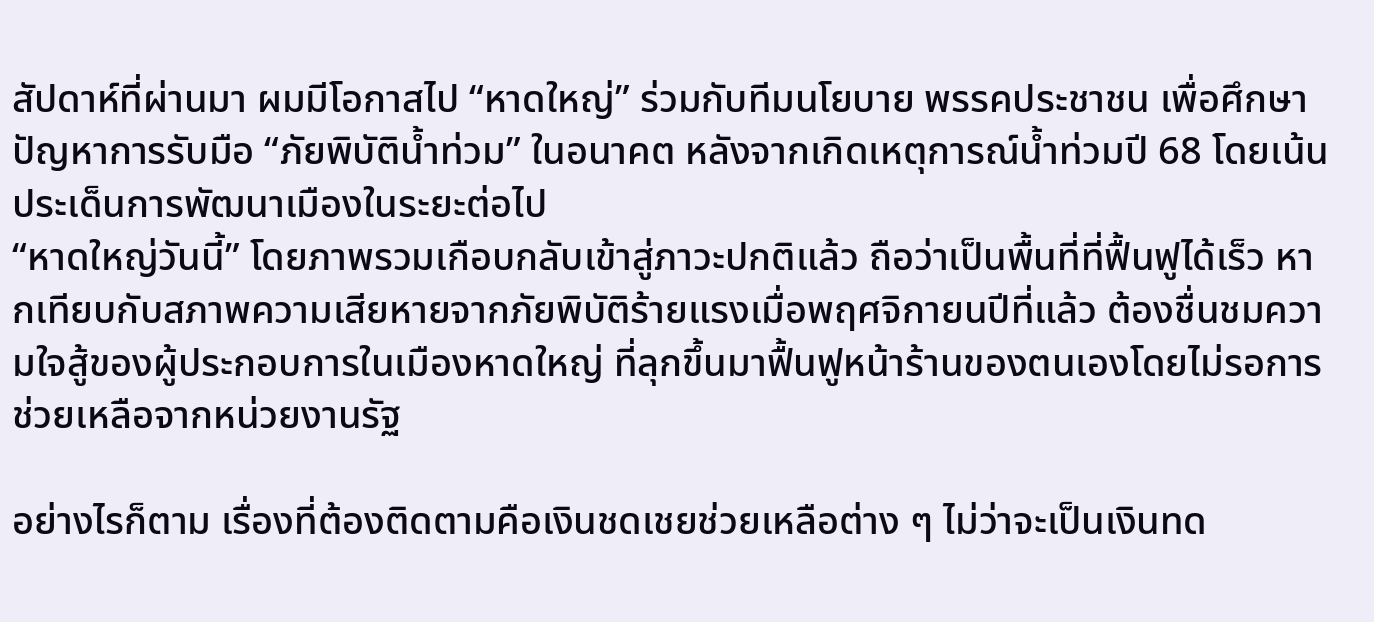สัปดาห์ที่ผ่านมา ผมมีโอกาสไป “หาดใหญ่” ร่วมกับทีมนโยบาย พรรคประชาชน เพื่อศึกษาปัญหาการรับมือ “ภัยพิบัติน้ำท่วม” ในอนาคต หลังจากเกิดเหตุการณ์น้ำท่วมปี 68 โดยเน้นประเด็นการพัฒนาเมืองในระยะต่อไป
“หาดใหญ่วันนี้” โดยภาพรวมเกือบกลับเข้าสู่ภาวะปกติแล้ว ถือว่าเป็นพื้นที่ที่ฟื้นฟูได้เร็ว หากเทียบกับสภาพความเสียหายจากภัยพิบัติร้ายแรงเมื่อพฤศจิกายนปีที่แล้ว ต้องชื่นชมความใจสู้ของผู้ประกอบการในเมืองหาดใหญ่ ที่ลุกขึ้นมาฟื้นฟูหน้าร้านของตนเองโดยไม่รอการช่วยเหลือจากหน่วยงานรัฐ

อย่างไรก็ตาม เรื่องที่ต้องติดตามคือเงินชดเชยช่วยเหลือต่าง ๆ ไม่ว่าจะเป็นเงินทด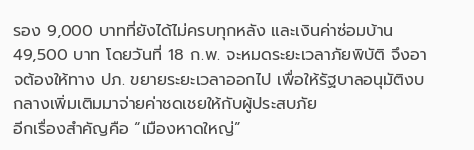รอง 9,000 บาทที่ยังได้ไม่ครบทุกหลัง และเงินค่าซ่อมบ้าน 49,500 บาท โดยวันที่ 18 ก.พ. จะหมดระยะเวลาภัยพิบัติ จึงอาจต้องให้ทาง ปภ. ขยายระยะเวลาออกไป เพื่อให้รัฐบาลอนุมัติงบกลางเพิ่มเติมมาจ่ายค่าชดเชยให้กับผู้ประสบภัย
อีกเรื่องสำคัญคือ “เมืองหาดใหญ่”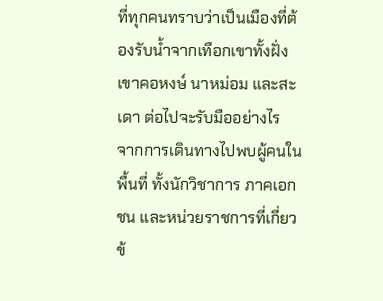ที่ทุกคนทราบว่าเป็นเมืองที่ต้องรับน้ำจากเทือกเขาทั้งฝั่งเขาคอหงษ์ นาหม่อม และสะเดา ต่อไปจะรับมืออย่างไร
จากการเดินทางไปพบผู้คนในพื้นที่ ทั้งนักวิชาการ ภาคเอกชน และหน่วยราชการที่เกี่ยวข้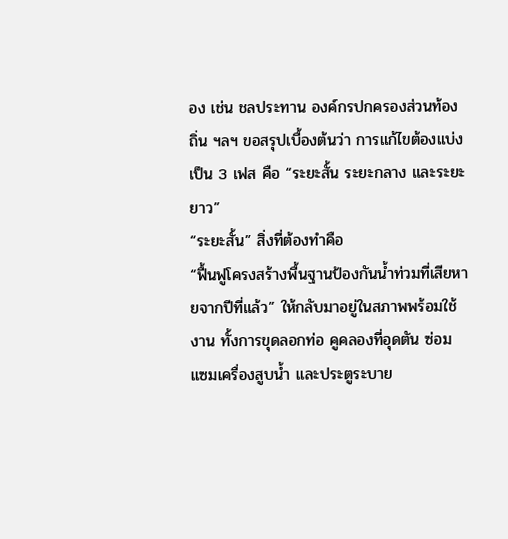อง เช่น ชลประทาน องค์กรปกครองส่วนท้องถิ่น ฯลฯ ขอสรุปเบื้องต้นว่า การแก้ไขต้องแบ่งเป็น 3 เฟส คือ “ระยะสั้น ระยะกลาง และระยะยาว”
“ระยะสั้น” สิ่งที่ต้องทำคือ
“ฟื้นฟูโครงสร้างพื้นฐานป้องกันน้ำท่วมที่เสียหายจากปีที่แล้ว” ให้กลับมาอยู่ในสภาพพร้อมใช้งาน ทั้งการขุดลอกท่อ คูคลองที่อุดตัน ซ่อมแซมเครื่องสูบน้ำ และประตูระบาย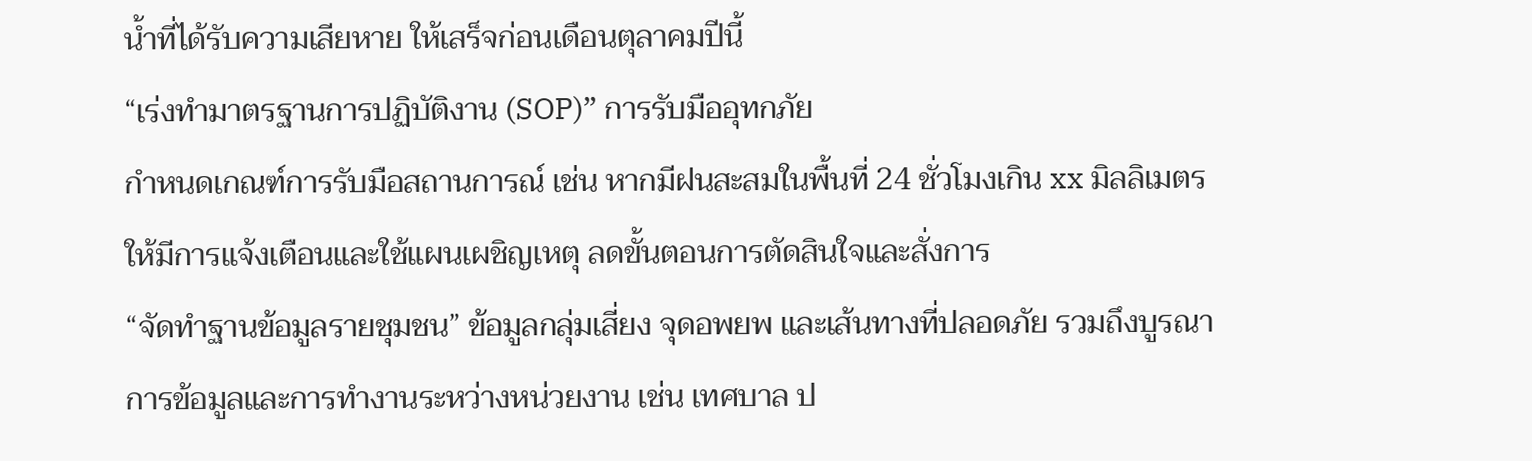น้ำที่ได้รับความเสียหาย ให้เสร็จก่อนเดือนตุลาคมปีนี้
“เร่งทำมาตรฐานการปฏิบัติงาน (SOP)” การรับมืออุทกภัย
กำหนดเกณฑ์การรับมือสถานการณ์ เช่น หากมีฝนสะสมในพื้นที่ 24 ชั่วโมงเกิน xx มิลลิเมตร ให้มีการแจ้งเตือนและใช้แผนเผชิญเหตุ ลดขั้นตอนการตัดสินใจและสั่งการ
“จัดทำฐานข้อมูลรายชุมชน” ข้อมูลกลุ่มเสี่ยง จุดอพยพ และเส้นทางที่ปลอดภัย รวมถึงบูรณาการข้อมูลและการทำงานระหว่างหน่วยงาน เช่น เทศบาล ป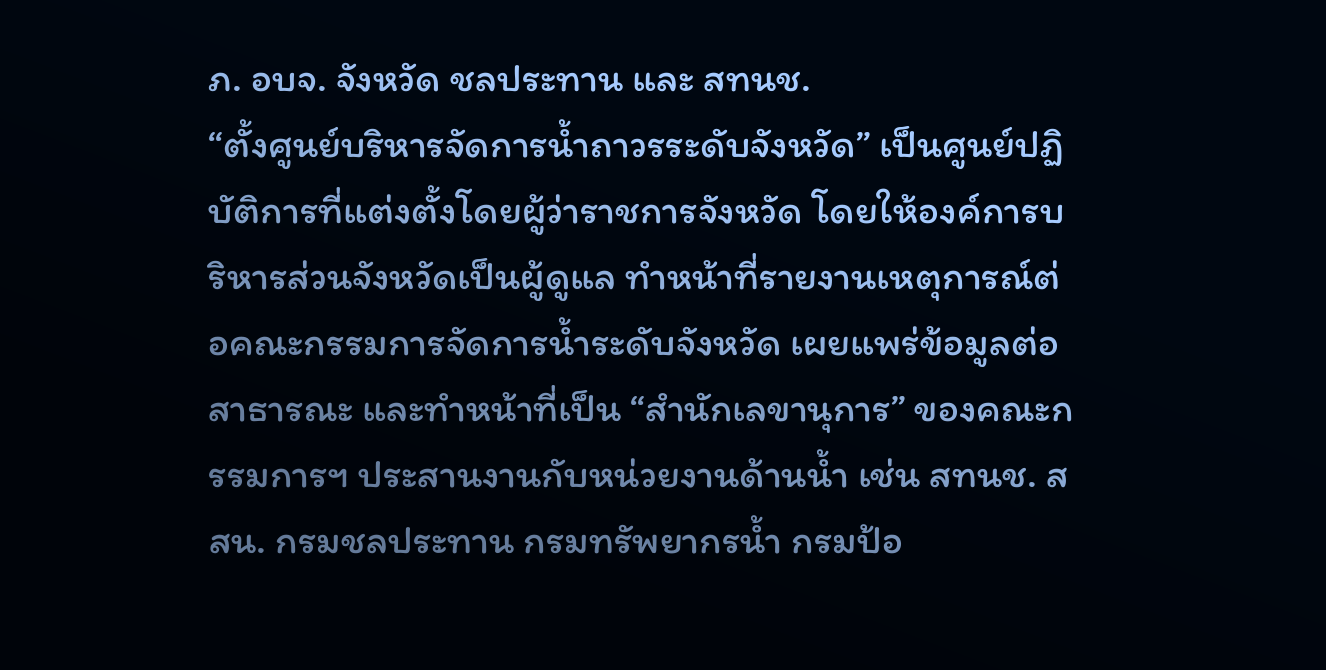ภ. อบจ. จังหวัด ชลประทาน และ สทนช.
“ตั้งศูนย์บริหารจัดการน้ำถาวรระดับจังหวัด” เป็นศูนย์ปฏิบัติการที่แต่งตั้งโดยผู้ว่าราชการจังหวัด โดยให้องค์การบริหารส่วนจังหวัดเป็นผู้ดูแล ทำหน้าที่รายงานเหตุการณ์ต่อคณะกรรมการจัดการน้ำระดับจังหวัด เผยแพร่ข้อมูลต่อสาธารณะ และทำหน้าที่เป็น “สำนักเลขานุการ” ของคณะกรรมการฯ ประสานงานกับหน่วยงานด้านน้ำ เช่น สทนช. สสน. กรมชลประทาน กรมทรัพยากรน้ำ กรมป้อ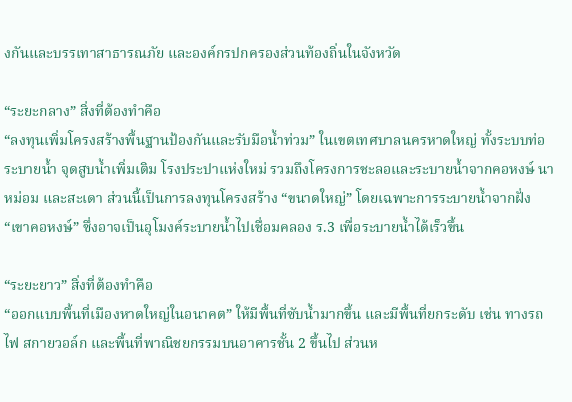งกันและบรรเทาสาธารณภัย และองค์กรปกครองส่วนท้องถิ่นในจังหวัด

“ระยะกลาง” สิ่งที่ต้องทำคือ
“ลงทุนเพิ่มโครงสร้างพื้นฐานป้องกันและรับมือน้ำท่วม” ในเขตเทศบาลนครหาดใหญ่ ทั้งระบบท่อระบายน้ำ จุดสูบน้ำเพิ่มเติม โรงประปาแห่งใหม่ รวมถึงโครงการชะลอและระบายน้ำจากคอหงษ์ นาหม่อม และสะเดา ส่วนนี้เป็นการลงทุนโครงสร้าง “ขนาดใหญ่” โดยเฉพาะการระบายน้ำจากฝั่ง “เขาคอหงษ์” ซึ่งอาจเป็นอุโมงค์ระบายน้ำไปเชื่อมคลอง ร.3 เพื่อระบายน้ำได้เร็วขึ้น

“ระยะยาว” สิ่งที่ต้องทำคือ
“ออกแบบพื้นที่เมืองหาดใหญ่ในอนาคต” ให้มีพื้นที่ซับน้ำมากขึ้น และมีพื้นที่ยกระดับ เช่น ทางรถไฟ สกายวอล์ก และพื้นที่พาณิชยกรรมบนอาคารชั้น 2 ขึ้นไป ส่วนห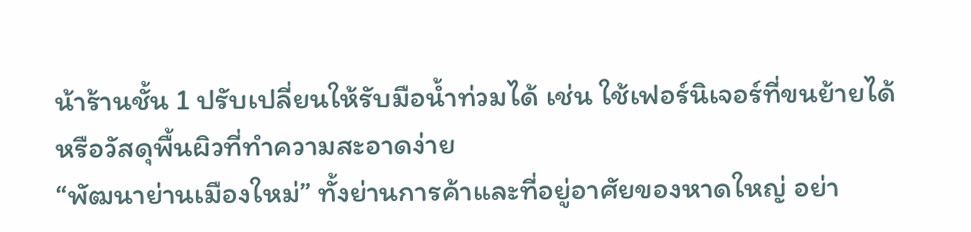น้าร้านชั้น 1 ปรับเปลี่ยนให้รับมือน้ำท่วมได้ เช่น ใช้เฟอร์นิเจอร์ที่ขนย้ายได้ หรือวัสดุพื้นผิวที่ทำความสะอาดง่าย
“พัฒนาย่านเมืองใหม่” ทั้งย่านการค้าและที่อยู่อาศัยของหาดใหญ่ อย่า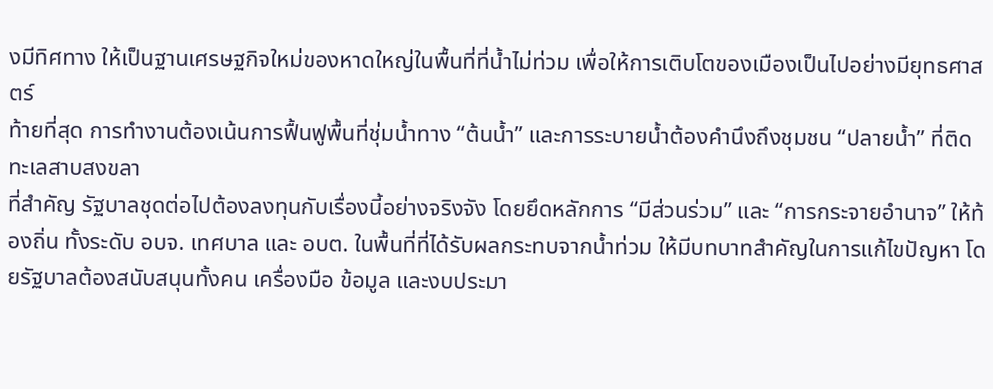งมีทิศทาง ให้เป็นฐานเศรษฐกิจใหม่ของหาดใหญ่ในพื้นที่ที่น้ำไม่ท่วม เพื่อให้การเติบโตของเมืองเป็นไปอย่างมียุทธศาสตร์
ท้ายที่สุด การทำงานต้องเน้นการฟื้นฟูพื้นที่ชุ่มน้ำทาง “ต้นน้ำ” และการระบายน้ำต้องคำนึงถึงชุมชน “ปลายน้ำ” ที่ติดทะเลสาบสงขลา
ที่สำคัญ รัฐบาลชุดต่อไปต้องลงทุนกับเรื่องนี้อย่างจริงจัง โดยยึดหลักการ “มีส่วนร่วม” และ “การกระจายอำนาจ” ให้ท้องถิ่น ทั้งระดับ อบจ. เทศบาล และ อบต. ในพื้นที่ที่ได้รับผลกระทบจากน้ำท่วม ให้มีบทบาทสำคัญในการแก้ไขปัญหา โดยรัฐบาลต้องสนับสนุนทั้งคน เครื่องมือ ข้อมูล และงบประมา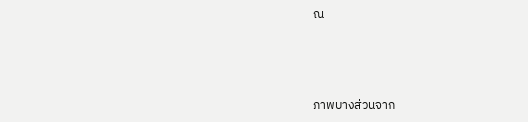ณ



ภาพบางส่วนจาก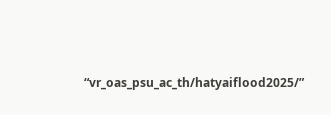“vr_oas_psu_ac_th/hatyaiflood2025/”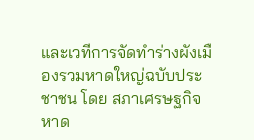และเวทีการจัดทำร่างผังเมืองรวมหาดใหญ่ฉบับประชาชน โดย สภาเศรษฐกิจหาด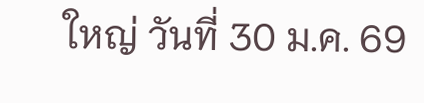ใหญ่ วันที่ 30 ม.ค. 69